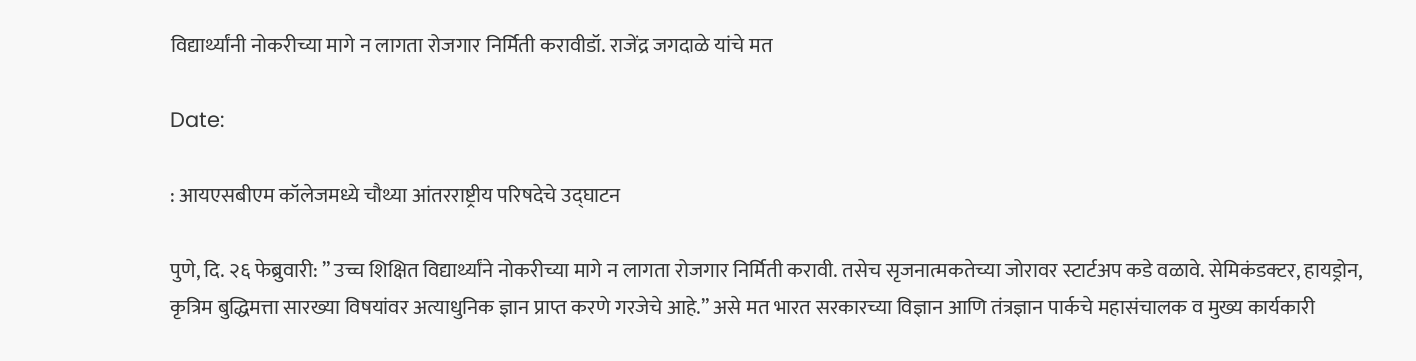विद्यार्थ्यांनी नोकरीच्या मागे न लागता रोजगार निर्मिती करावीडॉ. राजेंद्र जगदाळे यांचे मत

Date:

: आयएसबीएम कॉलेजमध्ये चौथ्या आंतरराष्ट्रीय परिषदेचे उद्घाटन

पुणे, दि. २६ फेब्रुवारी: ” उच्च शिक्षित विद्यार्थ्यांने नोकरीच्या मागे न लागता रोजगार निर्मिती करावी. तसेच सृजनात्मकतेच्या जोरावर स्टार्टअप कडे वळावे. सेमिकंडक्टर, हायड्रोन, कृत्रिम बुद्धिमत्ता सारख्या विषयांवर अत्याधुनिक ज्ञान प्राप्त करणे गरजेचे आहे.” असे मत भारत सरकारच्या विज्ञान आणि तंत्रज्ञान पार्कचे महासंचालक व मुख्य कार्यकारी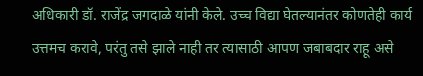अधिकारी डॉ. राजेंद्र जगदाळे यांनी केले. उच्च विद्या घेतल्यानंतर कोणतेही कार्य उत्तमच करावे, परंतु तसे झाले नाही तर त्यासाठी आपण जबाबदार राहू असे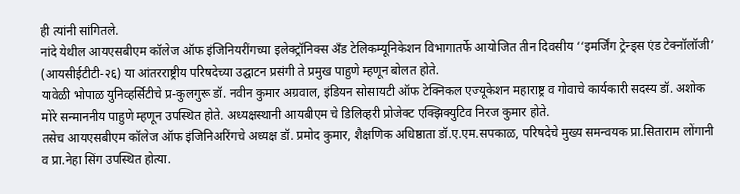ही त्यांनी सांगितले.
नांदे येथील आयएसबीएम कॉलेज ऑफ इंजिनियरींगच्या इलेक्ट्रॉनिक्स अँड टेलिकम्यूनिकेशन विभागातर्फे आयोजित तीन दिवसीय ‘‘इमर्जिंग ट्रेन्ड्स एंड टेक्नॉलॉजी’ (आयसीईटीटी-२६) या आंतरराष्ट्रीय परिषदेच्या उद्घाटन प्रसंगी ते प्रमुख पाहुणे म्हणून बोलत होते.
यावेळी भोपाळ युनिव्हर्सिटीचे प्र-कुलगुरू डॉ. नवीन कुमार अग्रवाल, इंडियन सोसायटी ऑफ टेक्निकल एज्यूकेशन महाराष्ट्र व गोवाचे कार्यकारी सदस्य डॉ. अशोक मोरे सन्माननीय पाहुणे म्हणून उपस्थित होते. अध्यक्षस्थानी आयबीएम चे डिलिव्हरी प्रोजेक्ट एक्झिक्युटिव निरज कुमार होते.
तसेच आयएसबीएम कॉलेज ऑफ इंजिनिअरिंगचे अध्यक्ष डॉ. प्रमोद कुमार, शैक्षणिक अधिष्ठाता डॉ.ए.एम.सपकाळ, परिषदेचे मुख्य समन्वयक प्रा.सिताराम लोंगानी व प्रा.नेहा सिंग उपस्थित होत्या.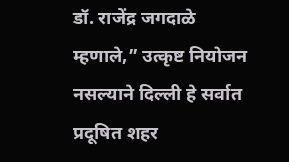डॉ. राजेंद्र जगदाळे म्हणाले,” उत्कृष्ट नियोजन नसल्याने दिल्ली हे सर्वात प्रदूषित शहर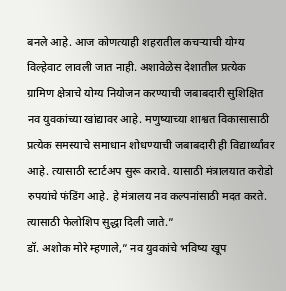बनले आहे. आज कोणत्याही शहरातील कचर्‍याची योग्य विल्हेवाट लावली जात नाही. अशावेळेस देशातील प्रत्येक ग्रामिण क्षेत्राचे योग्य नियोजन करण्याची जबाबदारी सुशिक्षित नव युवकांच्या खांद्यावर आहे. मणुष्याच्या शाश्वत विकासासाठी प्रत्येक समस्याचे समाधान शोधण्याची जबाबदारी ही विद्यार्थ्यांवर आहे. त्यासाठी स्टार्टअप सुरू करावे. यासाठी मंत्रालयात करोडो रुपयांचे फंडिंग आहे. हे मंत्रालय नव कल्पनांसाठी मदत करते. त्यासाठी फेलोशिप सुद्धा दिली जाते.”
डॉ. अशोक मोरे म्हणाले,” नव युवकांचे भविष्य खूप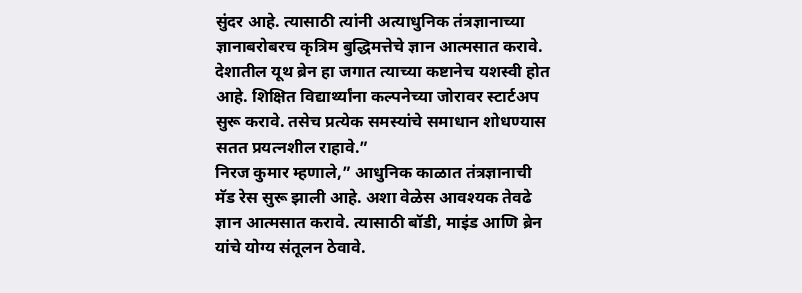सुंदर आहे. त्यासाठी त्यांनी अत्याधुनिक तंत्रज्ञानाच्या ज्ञानाबरोबरच कृत्रिम बुद्धिमत्तेचे ज्ञान आत्मसात करावे. देशातील यूथ ब्रेन हा जगात त्याच्या कष्टानेच यशस्वी होत आहे. शिक्षित विद्यार्थ्यांना कल्पनेच्या जोरावर स्टार्टअप सुरू करावे. तसेच प्रत्येक समस्यांचे समाधान शोधण्यास सतत प्रयत्नशील राहावे.”
निरज कुमार म्हणाले,” आधुनिक काळात तंत्रज्ञानाची मॅड रेस सुरू झाली आहे. अशा वेळेस आवश्यक तेवढे ज्ञान आत्मसात करावे. त्यासाठी बॉडी, माइंड आणि ब्रेन यांचे योग्य संतूलन ठेवावे.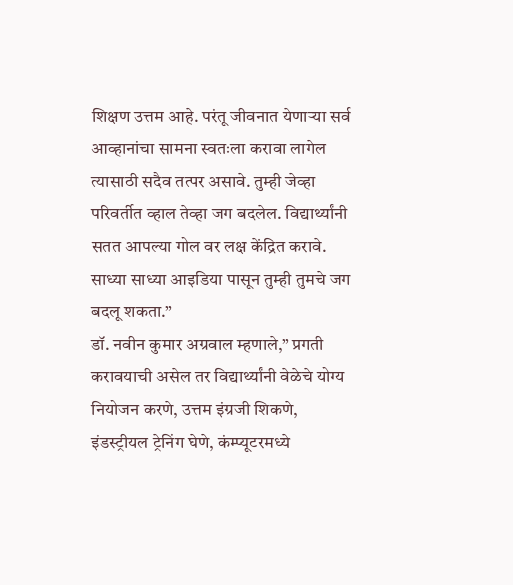शिक्षण उत्तम आहे. परंतू जीवनात येणार्‍या सर्व आव्हानांचा सामना स्वतःला करावा लागेल त्यासाठी सदैव तत्पर असावे. तुम्ही जेव्हा परिवर्तीत व्हाल तेव्हा जग बदलेल. विद्यार्थ्यांनी सतत आपल्या गोल वर लक्ष केंद्रित करावे. साध्या साध्या आइडिया पासून तुम्ही तुमचे जग बदलू शकता.”
डॉ. नवीन कुमार अग्रवाल म्हणाले,” प्रगती करावयाची असेल तर विद्यार्थ्यांनी वेळेचे योग्य नियोजन करणे, उत्तम इंग्रजी शिकणे, इंडस्ट्रीयल ट्रेनिंग घेणे, कंम्प्यूटरमध्ये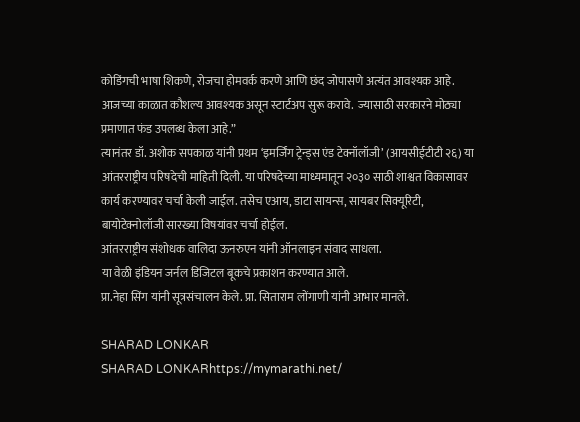कोडिंगची भाषा शिकणे, रोजचा होमवर्क करणे आणि छंद जोपासणे अत्यंत आवश्यक आहे. आजच्या काळात कौशल्य आवश्यक असून स्टार्टअप सुरू करावे.  ज्यासाठी सरकारने मोठ्या प्रमाणात फंड उपलब्ध केला आहे.”
त्यानंतर डॉ. अशोक सपकाळ यांनी प्रथम ‘इमर्जिंग ट्रेन्ड्स एंड टेक्नॉलॉजी’ (आयसीईटीटी २६) या आंतरराष्ट्रीय परिषदेची माहिती दिली. या परिषदेच्या माध्यमातून २०३० साठी शाश्वत विकासावर कार्य करण्यावर चर्चा केली जाईल. तसेच एआय, डाटा सायन्स, सायबर सिक्यूरिटी, बायोटेक्नोलॉजी सारख्या विषयांवर चर्चा होईल.
आंतरराष्ट्रीय संशोधक वालिदा ऊनरुएन यांनी ऑनलाइन संवाद साधला.
या वेळी इंडियन जर्नल डिजिटल बूकचे प्रकाशन करण्यात आले.
प्रा.नेहा सिंग यांनी सूत्रसंचालन केले. प्रा. सिताराम लोंगाणी यांनी आभार मानले.

SHARAD LONKAR
SHARAD LONKARhttps://mymarathi.net/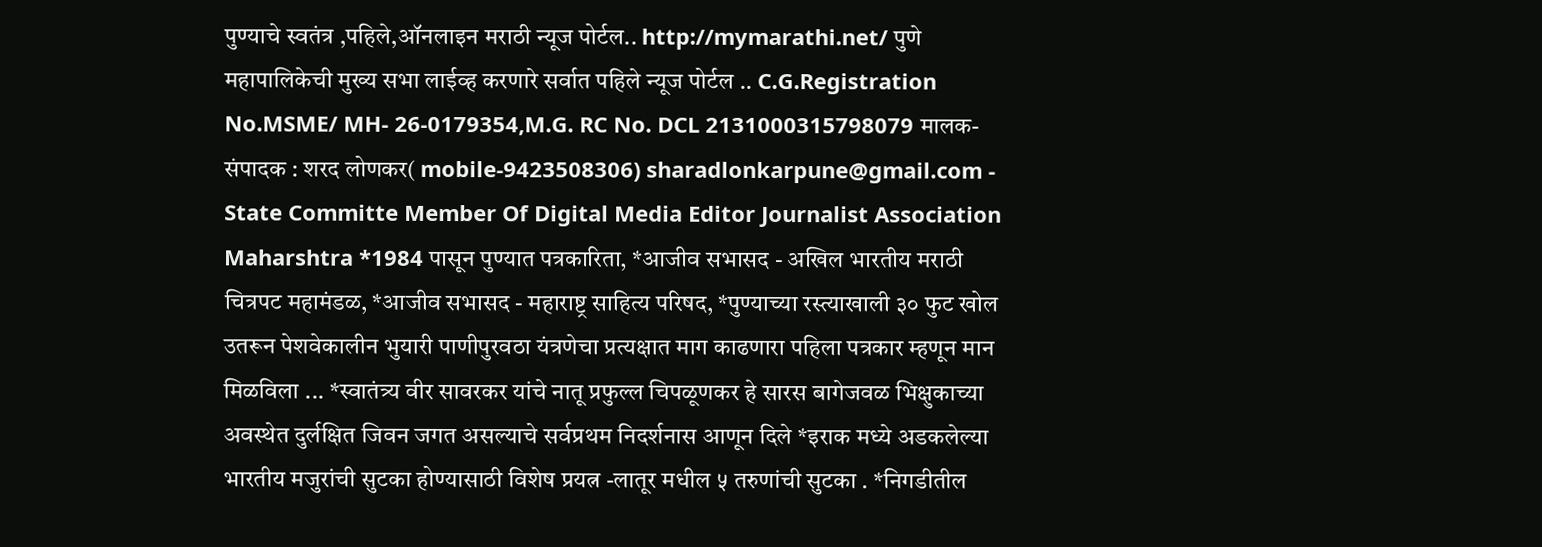पुण्याचे स्वतंत्र ,पहिले,ऑनलाइन मराठी न्यूज पोर्टल.. http://mymarathi.net/ पुणे महापालिकेची मुख्य सभा लाईव्ह करणारे सर्वात पहिले न्यूज पोर्टल .. C.G.Registration No.MSME/ MH- 26-0179354,M.G. RC No. DCL 2131000315798079 मालक-संपादक : शरद लोणकर( mobile-9423508306) sharadlonkarpune@gmail.com - State Committe Member Of Digital Media Editor Journalist Association Maharshtra *1984 पासून पुण्यात पत्रकारिता, *आजीव सभासद - अखिल भारतीय मराठी चित्रपट महामंडळ, *आजीव सभासद - महाराष्ट्र साहित्य परिषद, *पुण्याच्या रस्त्याखाली ३० फुट खोल उतरून पेशवेकालीन भुयारी पाणीपुरवठा यंत्रणेचा प्रत्यक्षात माग काढणारा पहिला पत्रकार म्हणून मान मिळविला ... *स्वातंत्र्य वीर सावरकर यांचे नातू प्रफुल्ल चिपळूणकर हे सारस बागेजवळ भिक्षुकाच्या अवस्थेत दुर्लक्षित जिवन जगत असल्याचे सर्वप्रथम निदर्शनास आणून दिले *इराक मध्ये अडकलेल्या भारतीय मजुरांची सुटका होण्यासाठी विशेष प्रयत्न -लातूर मधील ५ तरुणांची सुटका . *निगडीतील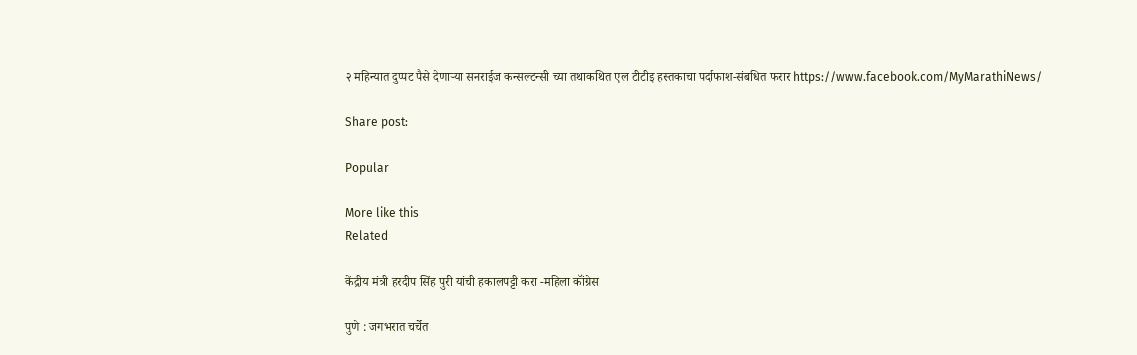२ महिन्यात दुप्पट पैसे देणाऱ्या सनराईज कन्सल्टन्सी च्या तथाकथित एल टीटीइ हस्तकाचा पर्दाफाश-संबधित फरार https://www.facebook.com/MyMarathiNews/

Share post:

Popular

More like this
Related

केंद्रीय मंत्री हरदीप सिंह पुरी यांची हकालपट्टी करा -महिला कॉंग्रेस

पुणे : जगभरात चर्चेत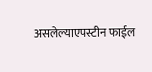असलेल्याएपस्टीन फाईल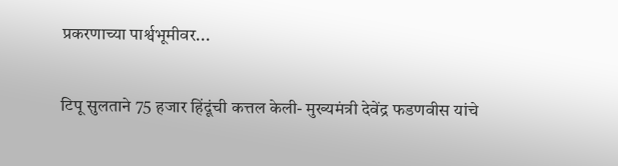प्रकरणाच्या पार्श्वभूमीवर...

टिपू सुलताने 75 हजार हिंदूंची कत्तल केली- मुख्यमंत्री देवेंद्र फडणवीस यांचे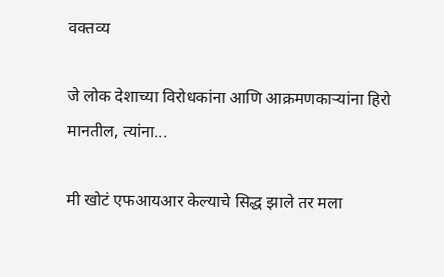वक्तव्य

जे लोक देशाच्या विरोधकांना आणि आक्रमणकाऱ्यांना हिरो मानतील, त्यांना...

मी खोटं एफआयआर केल्याचे सिद्ध झाले तर मला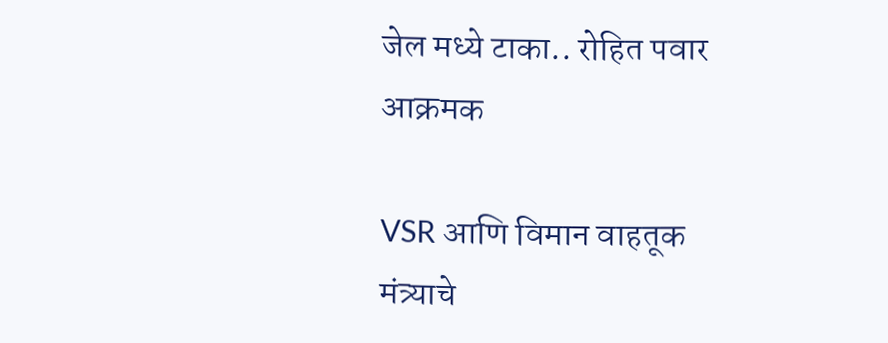जेल मध्ये टाका.. रोहित पवार आक्रमक

VSR आणि विमान वाहतूक मंत्र्याचे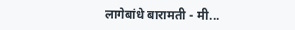लागेबांधे बारामती - मी...